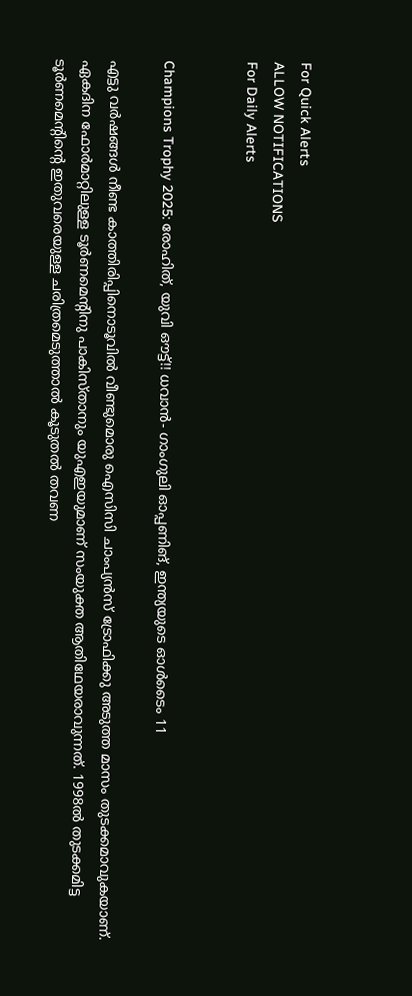For Quick Alerts
ALLOW NOTIFICATIONS
For Daily Alerts


Champions Trophy 2025: രോഹിത്, യുവി ഔട്ട്!! ധവാന്‍- ഗാംഗുലി ഓപ്പണിങ്, ഇന്ത്യയുടെ ഓള്‍ടൈം 11

എട്ടു വര്‍ഷങ്ങള്‍ നീണ്ട കാത്തിരിപ്പിനൊടൂവില്‍ വീണ്ടുമൊരു ഐസിസി ചാംപ്യന്‍സ് ട്രോഫിക്കു അടുത്ത മാസം തുടക്കമാവുകയാണ്. ഏകദിന ഫോര്‍മാറ്റിലുള്ള ടൂര്‍ണമെന്റിനു പാകിസ്താനും യുഎഇയുമാണ് സംയുക്ത ആതിഥേയരാവുന്നത്. 1998ല്‍ തുടക്കമിട്ട ടൂര്‍ണമെന്റിന്റെ ഇതുവരെയുള്ള ചരിത്രമെടുത്താല്‍ കൂടുതല്‍ തവണ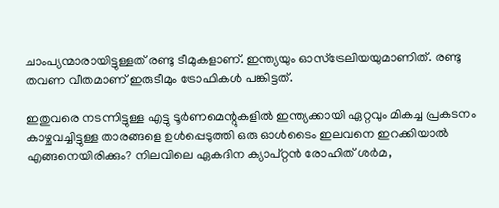ചാംപ്യന്മാരായിട്ടുള്ളത് രണ്ടു ടീമുകളാണ്. ഇന്ത്യയും ഓസ്‌ട്രേലിയയുമാണിത്. രണ്ടു തവണ വീതമാണ് ഇരുടീമും ട്രോഫികള്‍ പങ്കിട്ടത്.

ഇതുവരെ നടന്നിട്ടുള്ള എട്ടു ടൂര്‍ണമെന്റുകളില്‍ ഇന്ത്യക്കായി ഏറ്റവും മികച്ച പ്രകടനം കാഴ്ചവച്ചിട്ടുള്ള താരങ്ങളെ ഉള്‍പ്പെടുത്തി ഒരു ഓള്‍ടൈം ഇലവനെ ഇറക്കിയാല്‍ എങ്ങനെയിരിക്കും? നിലവിലെ ഏകദിന ക്യാപ്റ്റന്‍ രോഹിത് ശര്‍മ,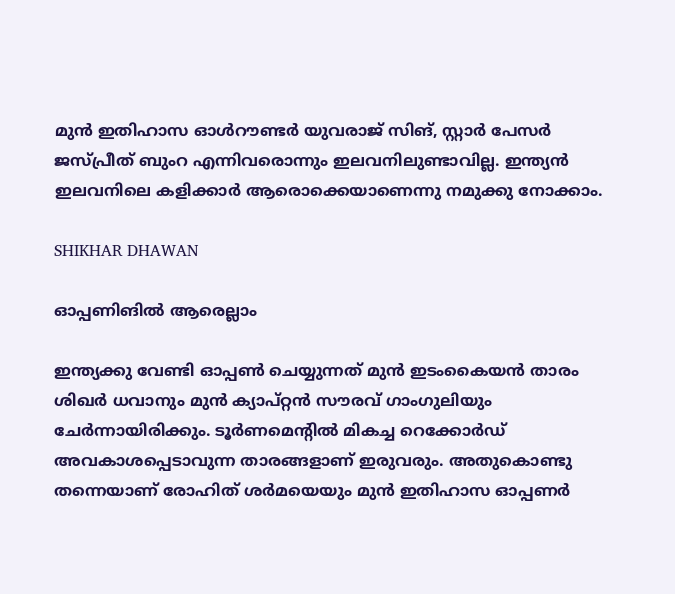മുന്‍ ഇതിഹാസ ഓള്‍റൗണ്ടര്‍ യുവരാജ് സിങ്, സ്റ്റാര്‍ പേസര്‍ ജസ്പ്രീത് ബുംറ എന്നിവരൊന്നും ഇലവനിലുണ്ടാവില്ല. ഇന്ത്യന്‍ ഇലവനിലെ കളിക്കാര്‍ ആരൊക്കെയാണെന്നു നമുക്കു നോക്കാം.

SHIKHAR DHAWAN

ഓപ്പണിങില്‍ ആരെല്ലാം

ഇന്ത്യക്കു വേണ്ടി ഓപ്പണ്‍ ചെയ്യുന്നത് മുന്‍ ഇടംകൈയന്‍ താരം ശിഖര്‍ ധവാനും മുന്‍ ക്യാപ്റ്റന്‍ സൗരവ് ഗാംഗുലിയും ചേര്‍ന്നായിരിക്കും. ടൂര്‍ണമെന്റില്‍ മികച്ച റെക്കോര്‍ഡ് അവകാശപ്പെടാവുന്ന താരങ്ങളാണ് ഇരുവരും. അതുകൊണ്ടു തന്നെയാണ് രോഹിത് ശര്‍മയെയും മുന്‍ ഇതിഹാസ ഓപ്പണര്‍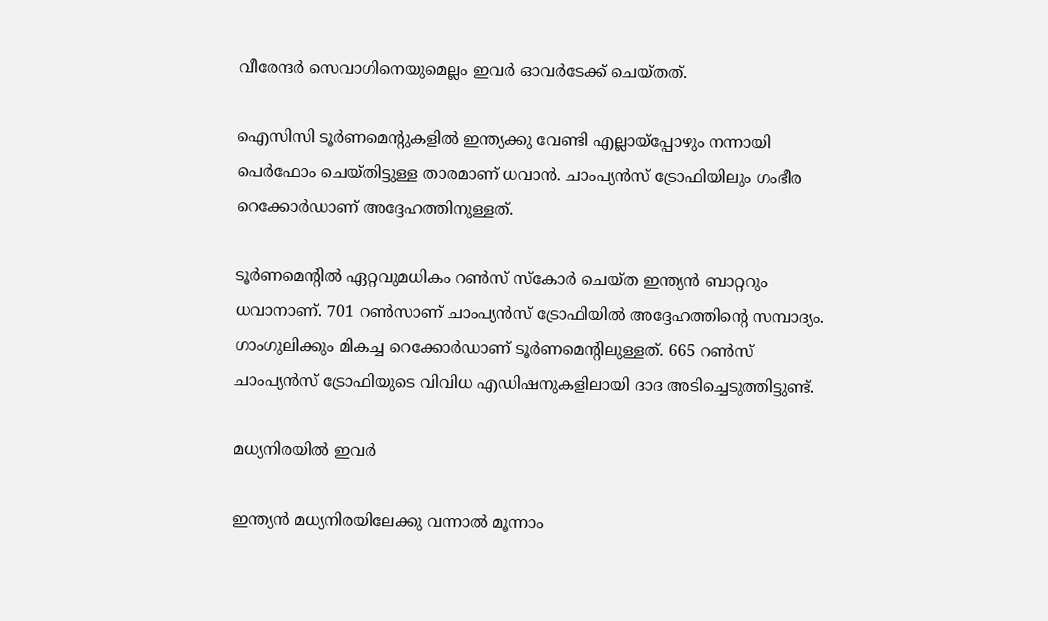വീരേന്ദര്‍ സെവാഗിനെയുമെല്ലം ഇവര്‍ ഓവര്‍ടേക്ക് ചെയ്തത്.

ഐസിസി ടൂര്‍ണമെന്റുകളില്‍ ഇന്ത്യക്കു വേണ്ടി എല്ലായ്‌പ്പോഴും നന്നായി പെര്‍ഫോം ചെയ്തിട്ടുള്ള താരമാണ് ധവാന്‍. ചാംപ്യന്‍സ് ട്രോഫിയിലും ഗംഭീര റെക്കോര്‍ഡാണ് അദ്ദേഹത്തിനുള്ളത്.

ടൂര്‍ണമെന്റില്‍ ഏറ്റവുമധികം റണ്‍സ് സ്‌കോര്‍ ചെയ്ത ഇന്ത്യന്‍ ബാറ്ററും ധവാനാണ്. 701 റണ്‍സാണ് ചാംപ്യന്‍സ് ട്രോഫിയില്‍ അദ്ദേഹത്തിന്റെ സമ്പാദ്യം. ഗാംഗുലിക്കും മികച്ച റെക്കോര്‍ഡാണ് ടൂര്‍ണമെന്റിലുള്ളത്. 665 റണ്‍സ് ചാംപ്യന്‍സ് ട്രോഫിയുടെ വിവിധ എഡിഷനുകളിലായി ദാദ അടിച്ചെടുത്തിട്ടുണ്ട്.

മധ്യനിരയില്‍ ഇവര്‍

ഇന്ത്യന്‍ മധ്യനിരയിലേക്കു വന്നാല്‍ മൂന്നാം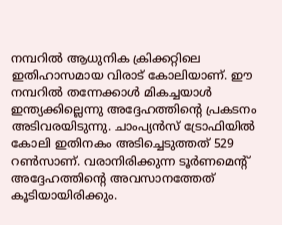നമ്പറില്‍ ആധുനിക ക്രിക്കറ്റിലെ ഇതിഹാസമായ വിരാട് കോലിയാണ്. ഈ നമ്പറില്‍ തന്നേക്കാള്‍ മികച്ചയാള്‍ ഇന്ത്യക്കില്ലെന്നു അദ്ദേഹത്തിന്റെ പ്രകടനം അടിവരയിടുന്നു. ചാംപ്യന്‍സ് ട്രോഫിയില്‍ കോലി ഇതിനകം അടിച്ചെടുത്തത് 529 റണ്‍സാണ്. വരാനിരിക്കുന്ന ടൂര്‍ണമെന്റ് അദ്ദേഹത്തിന്റെ അവസാനത്തേത് കൂടിയായിരിക്കും.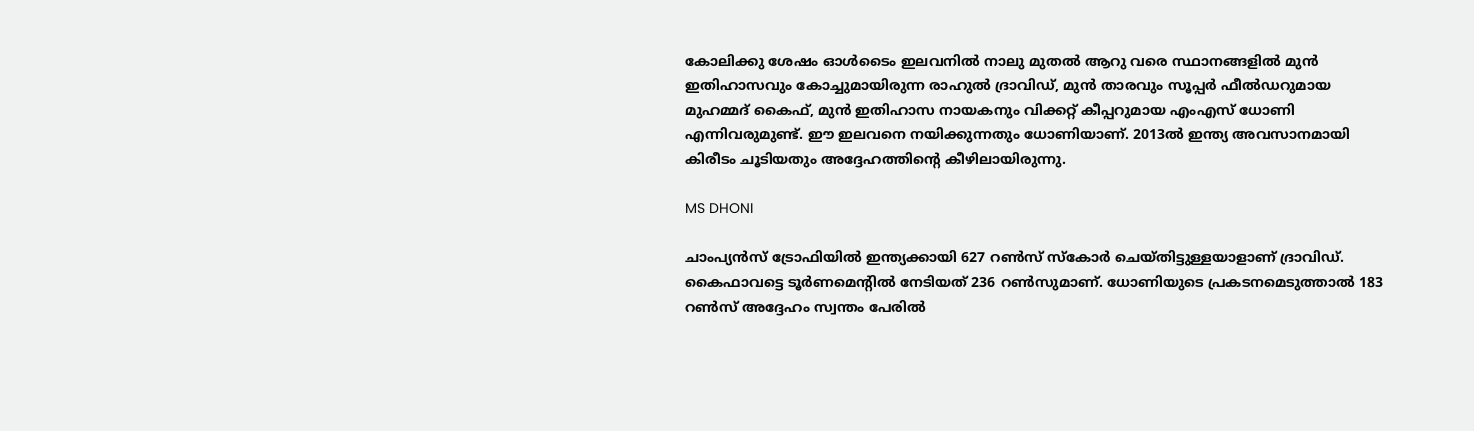കോലിക്കു ശേഷം ഓള്‍ടൈം ഇലവനില്‍ നാലു മുതല്‍ ആറു വരെ സ്ഥാനങ്ങളില്‍ മുന്‍ ഇതിഹാസവും കോച്ചുമായിരുന്ന രാഹുല്‍ ദ്രാവിഡ്, മുന്‍ താരവും സൂപ്പര്‍ ഫീല്‍ഡറുമായ മുഹമ്മദ് കൈഫ്, മുന്‍ ഇതിഹാസ നായകനും വിക്കറ്റ് കീപ്പറുമായ എംഎസ് ധോണി എന്നിവരുമുണ്ട്. ഈ ഇലവനെ നയിക്കുന്നതും ധോണിയാണ്. 2013ല്‍ ഇന്ത്യ അവസാനമായി കിരീടം ചൂടിയതും അദ്ദേഹത്തിന്റെ കീഴിലായിരുന്നു.

MS DHONI

ചാംപ്യന്‍സ് ട്രോഫിയില്‍ ഇന്ത്യക്കായി 627 റണ്‍സ് സ്‌കോര്‍ ചെയ്തിട്ടുള്ളയാളാണ് ദ്രാവിഡ്. കൈഫാവട്ടെ ടൂര്‍ണമെന്റില്‍ നേടിയത് 236 റണ്‍സുമാണ്. ധോണിയുടെ പ്രകടനമെടുത്താല്‍ 183 റണ്‍സ് അദ്ദേഹം സ്വന്തം പേരില്‍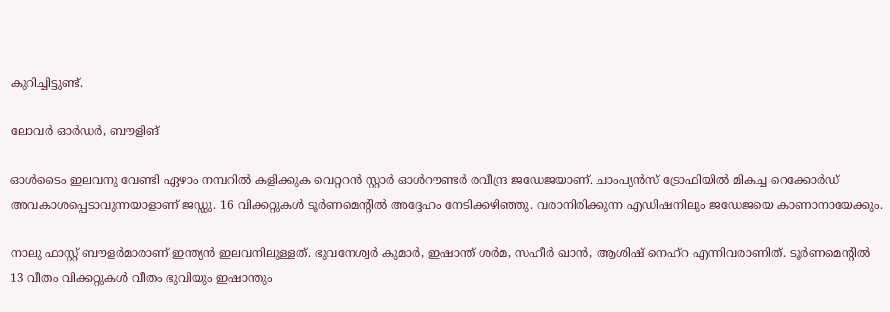കുറിച്ചിട്ടുണ്ട്.

ലോവര്‍ ഓര്‍ഡര്‍, ബൗളിങ്

ഓള്‍ടൈം ഇലവനു വേണ്ടി ഏഴാം നമ്പറില്‍ കളിക്കുക വെറ്ററന്‍ സ്റ്റാര്‍ ഓള്‍റൗണ്ടര്‍ രവീന്ദ്ര ജഡേജയാണ്. ചാംപ്യന്‍സ് ട്രോഫിയില്‍ മികച്ച റെക്കോര്‍ഡ് അവകാശപ്പെടാവുന്നയാളാണ് ജഡ്ഡു. 16 വിക്കറ്റുകള്‍ ടൂര്‍ണമെന്റില്‍ അദ്ദേഹം നേടിക്കഴിഞ്ഞു. വരാനിരിക്കുന്ന എഡിഷനിലും ജഡേജയെ കാണാനായേക്കും.

നാലു ഫാസ്റ്റ് ബൗളര്‍മാരാണ് ഇന്ത്യന്‍ ഇലവനിലുള്ളത്. ഭുവനേശ്വര്‍ കുമാര്‍, ഇഷാന്ത് ശര്‍മ, സഹീര്‍ ഖാന്‍, ആശിഷ് നെഹ്‌റ എന്നിവരാണിത്. ടൂര്‍ണമെന്റില്‍ 13 വീതം വിക്കറ്റുകള്‍ വീതം ഭുവിയും ഇഷാന്തും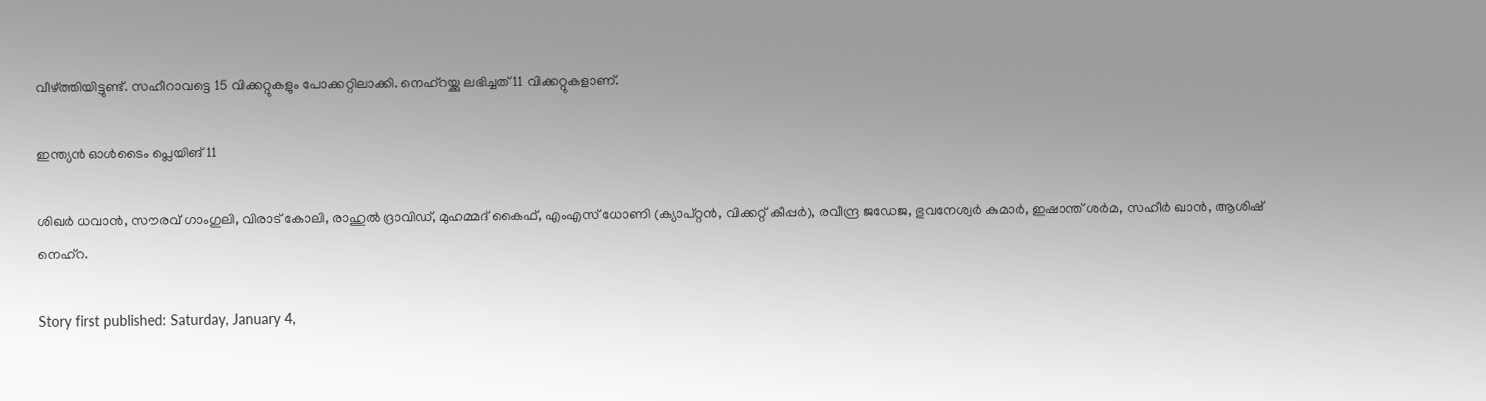വീഴ്ത്തിയിട്ടുണ്ട്. സഹീറാവട്ടെ 15 വിക്കറ്റുകളും പോക്കറ്റിലാക്കി. നെഹ്‌റയ്ക്കു ലഭിച്ചത് 11 വിക്കറ്റുകളാണ്.

ഇന്ത്യന്‍ ഓള്‍ടൈം പ്ലെയിങ് 11

ശിഖര്‍ ധവാന്‍, സൗരവ് ഗാംഗുലി, വിരാട് കോലി, രാഹുല്‍ ദ്രാവിഡ്, മുഹമ്മദ് കൈഫ്, എംഎസ് ധോണി (ക്യാപ്റ്റന്‍, വിക്കറ്റ് കീപ്പര്‍), രവീന്ദ്ര ജഡേജ, ഭുവനേശ്വര്‍ കുമാര്‍, ഇഷാന്ത് ശര്‍മ, സഹീര്‍ ഖാന്‍, ആശിഷ് നെഹ്‌റ.

Story first published: Saturday, January 4,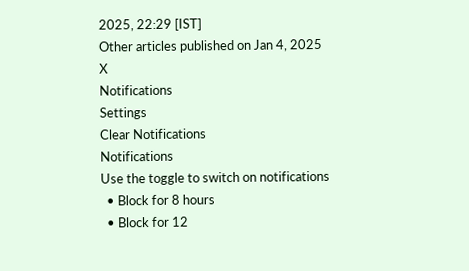2025, 22:29 [IST]
Other articles published on Jan 4, 2025
X
Notifications
Settings
Clear Notifications
Notifications
Use the toggle to switch on notifications
  • Block for 8 hours
  • Block for 12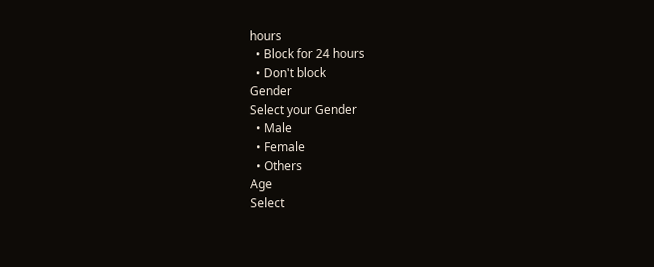hours
  • Block for 24 hours
  • Don't block
Gender
Select your Gender
  • Male
  • Female
  • Others
Age
Select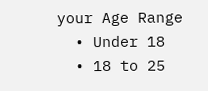your Age Range
  • Under 18
  • 18 to 25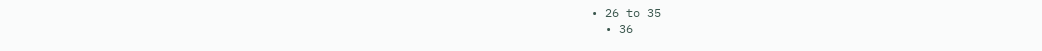• 26 to 35
  • 36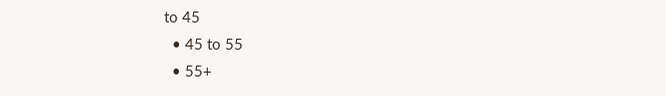to 45
  • 45 to 55
  • 55+